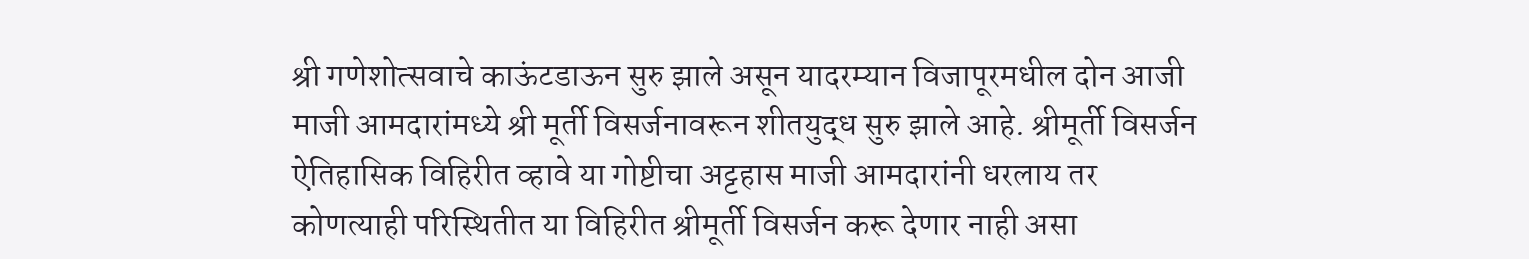श्री गणेशोत्सवाचे काऊंटडाऊन सुरु झाले असून यादरम्यान विजापूरमधील दोन आजी माजी आमदारांमध्ये श्री मूर्ती विसर्जनावरून शीतयुद्ध सुरु झाले आहे. श्रीमूर्ती विसर्जन ऐतिहासिक विहिरीत व्हावे या गोष्टीचा अट्टहास माजी आमदारांनी धरलाय तर कोणत्याही परिस्थितीत या विहिरीत श्रीमूर्ती विसर्जन करू देणार नाही असा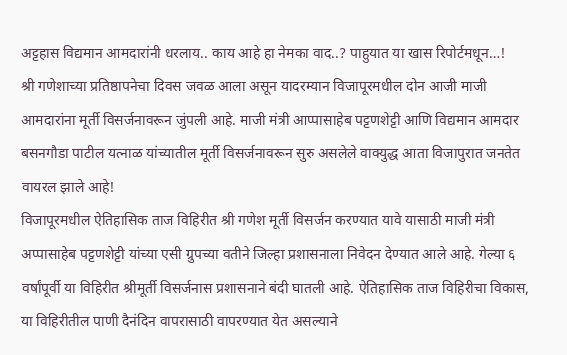अट्टहास विद्यमान आमदारांनी धरलाय.. काय आहे हा नेमका वाद..? पाहुयात या खास रिपोर्टमधून…!
श्री गणेशाच्या प्रतिष्ठापनेचा दिवस जवळ आला असून यादरम्यान विजापूरमधील दोन आजी माजी आमदारांना मूर्ती विसर्जनावरून जुंपली आहे. माजी मंत्री आप्पासाहेब पट्टणशेट्टी आणि विद्यमान आमदार बसनगौडा पाटील यत्नाळ यांच्यातील मूर्ती विसर्जनावरून सुरु असलेले वाक्युद्ध आता विजापुरात जनतेत वायरल झाले आहे!
विजापूरमधील ऐतिहासिक ताज विहिरीत श्री गणेश मूर्ती विसर्जन करण्यात यावे यासाठी माजी मंत्री अप्पासाहेब पट्टणशेट्टी यांच्या एसी ग्रुपच्या वतीने जिल्हा प्रशासनाला निवेदन देण्यात आले आहे. गेल्या ६ वर्षांपूर्वी या विहिरीत श्रीमूर्ती विसर्जनास प्रशासनाने बंदी घातली आहे. ऐतिहासिक ताज विहिरीचा विकास, या विहिरीतील पाणी दैनंदिन वापरासाठी वापरण्यात येत असल्याने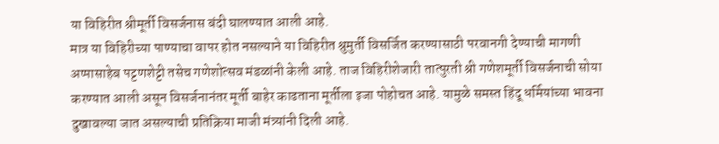या विहिरीत श्रीमूर्ती विसर्जनास बंदी घालण्यात आली आहे.
मात्र या विहिरीच्या पाण्याचा वापर होत नसल्याने या विहिरीत श्रुमुर्ती विसर्जित करण्यासाठी परवानगी देण्याची मागणी अप्पासाहेब पट्टणशेट्टी तसेच गणेशोत्सव मंडळांनी केली आहे. ताज विहिरीशेजारी तात्पुरती श्री गणेशमूर्ती विसर्जनाची सोया करण्यात आली असून विसर्जनानंतर मूर्ती बाहेर काढताना मूर्तीला इजा पोहोचत आहे. यामुळे समस्त हिंदू धर्मियांच्या भावना दुखावल्या जात असल्याची प्रतिक्रिया माजी मंत्र्यांनी दिली आहे.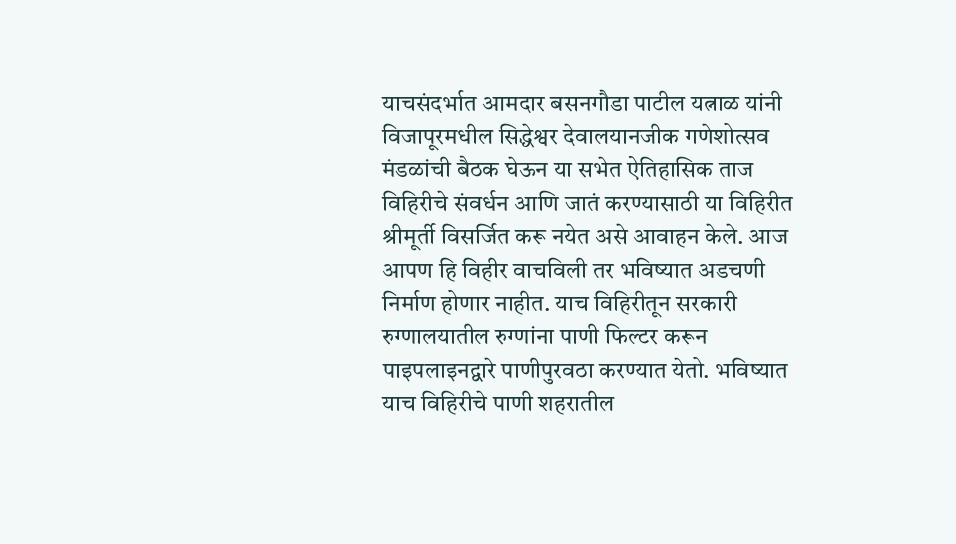याचसंदर्भात आमदार बसनगौडा पाटील यत्नाळ यांनी विजापूरमधील सिद्धेश्वर देवालयानजीक गणेशोत्सव मंडळांची बैठक घेऊन या सभेत ऐतिहासिक ताज विहिरीचे संवर्धन आणि जातं करण्यासाठी या विहिरीत श्रीमूर्ती विसर्जित करू नयेत असे आवाहन केले. आज आपण हि विहीर वाचविली तर भविष्यात अडचणी निर्माण होणार नाहीत. याच विहिरीतून सरकारी रुग्णालयातील रुग्णांना पाणी फिल्टर करून पाइपलाइनद्वारे पाणीपुरवठा करण्यात येतो. भविष्यात याच विहिरीचे पाणी शहरातील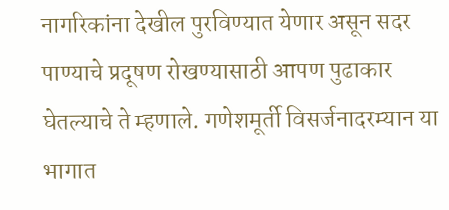नागरिकांना देखील पुरविण्यात येणार असून सदर पाण्याचे प्रदूषण रोखण्यासाठी आपण पुढाकार घेतल्याचे ते म्हणाले. गणेशमूर्ती विसर्जनादरम्यान या भागात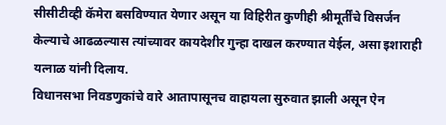सीसीटीव्ही कॅमेरा बसविण्यात येणार असून या विहिरीत कुणीही श्रीमूर्तींचे विसर्जन केल्याचे आढळल्यास त्यांच्यावर कायदेशीर गुन्हा दाखल करण्यात येईल, असा इशाराही यत्नाळ यांनी दिलाय.
विधानसभा निवडणुकांचे वारे आतापासूनच वाहायला सुरुवात झाली असून ऐन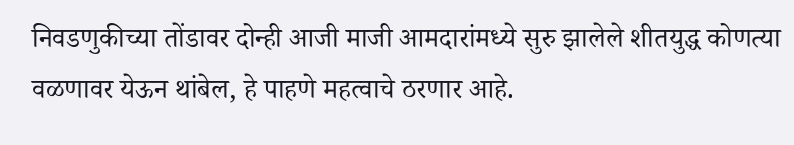निवडणुकीच्या तोंडावर दोन्ही आजी माजी आमदारांमध्ये सुरु झालेले शीतयुद्ध कोणत्या वळणावर येऊन थांबेल, हे पाहणे महत्वाचे ठरणार आहे.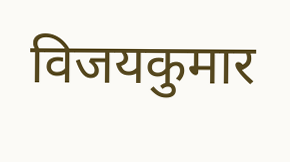विजयकुमार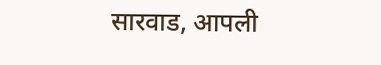सारवाड, आपली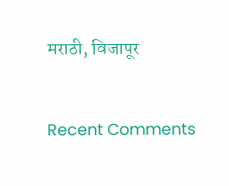मराठी, विजापूर


Recent Comments